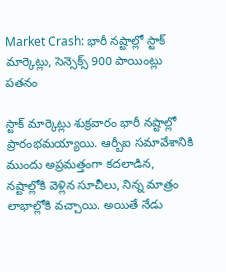Market Crash: భారీ నష్టాల్లో స్టాక్ మార్కెట్లు, సెన్సెక్స్ 900 పాయింట్లు పతనం

స్టాక్ మార్కెట్లు శుక్రవారం భారీ నష్టాల్లో ప్రారంభమయ్యాయి. ఆర్బీఐ సమావేశానికి ముందు అప్రమత్తంగా కదలాడిన, నష్టాల్లోకి వెళ్లిన సూచీలు, నిన్న మాత్రం లాభాల్లోకి వచ్చాయి. అయితే నేడు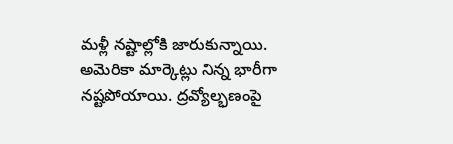మళ్లీ నష్టాల్లోకి జారుకున్నాయి. అమెరికా మార్కెట్లు నిన్న భారీగా నష్టపోయాయి. ద్రవ్యోల్భణంపై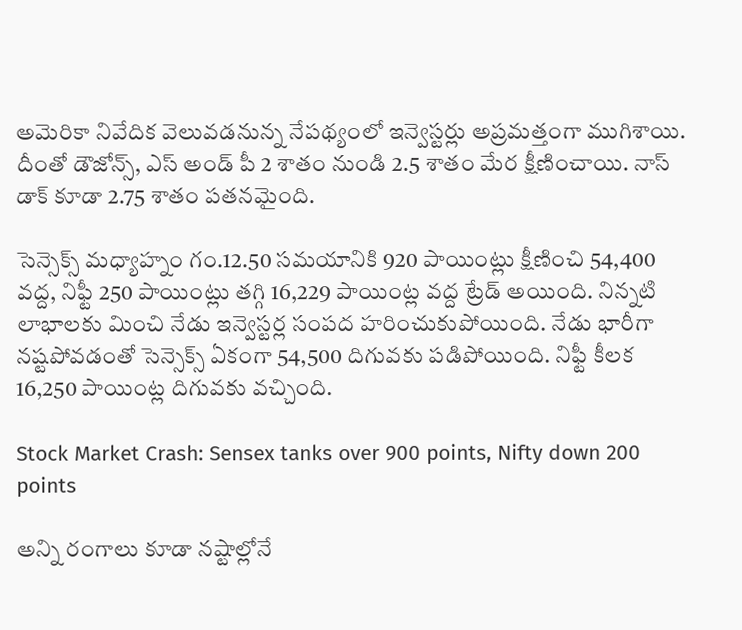అమెరికా నివేదిక వెలువడనున్న నేపథ్యంలో ఇన్వెస్టర్లు అప్రమత్తంగా ముగిశాయి. దీంతో డౌజోన్స్, ఎస్ అండ్ పీ 2 శాతం నుండి 2.5 శాతం మేర క్షీణించాయి. నాస్ డాక్ కూడా 2.75 శాతం పతనమైంది.

సెన్సెక్స్ మధ్యాహ్నం గం.12.50 సమయానికి 920 పాయింట్లు క్షీణించి 54,400 వద్ద, నిఫ్టీ 250 పాయింట్లు తగ్గి 16,229 పాయింట్ల వద్ద ట్రేడ్ అయింది. నిన్నటి లాభాలకు మించి నేడు ఇన్వెస్టర్ల సంపద హరించుకుపోయింది. నేడు భారీగా నష్టపోవడంతో సెన్సెక్స్ ఏకంగా 54,500 దిగువకు పడిపోయింది. నిఫ్టీ కీలక 16,250 పాయింట్ల దిగువకు వచ్చింది.

Stock Market Crash: Sensex tanks over 900 points, Nifty down 200 points

అన్ని రంగాలు కూడా నష్టాల్లోనే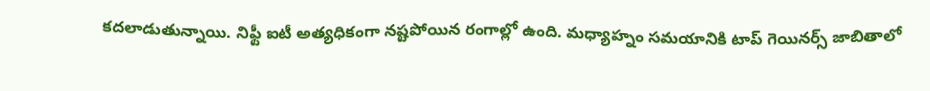కదలాడుతున్నాయి. నిఫ్టీ ఐటీ అత్యధికంగా నష్టపోయిన రంగాల్లో ఉంది. మధ్యాహ్నం సమయానికి టాప్ గెయినర్స్ జాబితాలో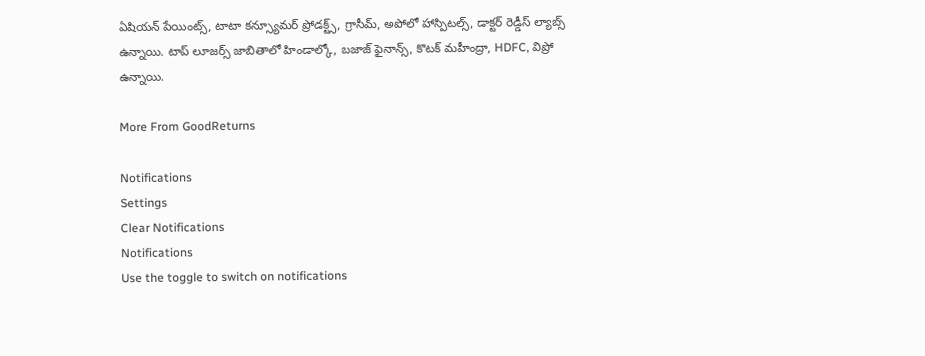ఏషియన్ పేయింట్స్, టాటా కన్స్యూమర్ ప్రోడక్ట్స్, గ్రాసీమ్, అపోలో హాస్పిటల్స్, డాక్టర్ రెడ్డీస్ ల్యాబ్స్ ఉన్నాయి. టాప్ లూజర్స్ జాబితాలో హిండాల్కో, బజాజ్ ఫైనాన్స్, కొటక్ మహీంద్రా, HDFC, విప్రో ఉన్నాయి.

More From GoodReturns

Notifications
Settings
Clear Notifications
Notifications
Use the toggle to switch on notifications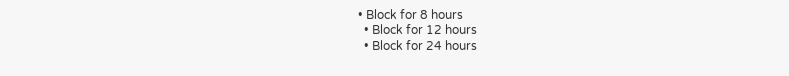• Block for 8 hours
  • Block for 12 hours
  • Block for 24 hours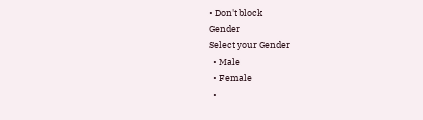• Don't block
Gender
Select your Gender
  • Male
  • Female
  •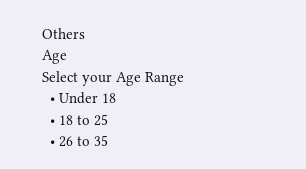Others
Age
Select your Age Range
  • Under 18
  • 18 to 25
  • 26 to 35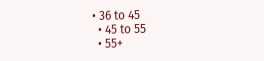• 36 to 45
  • 45 to 55
  • 55+